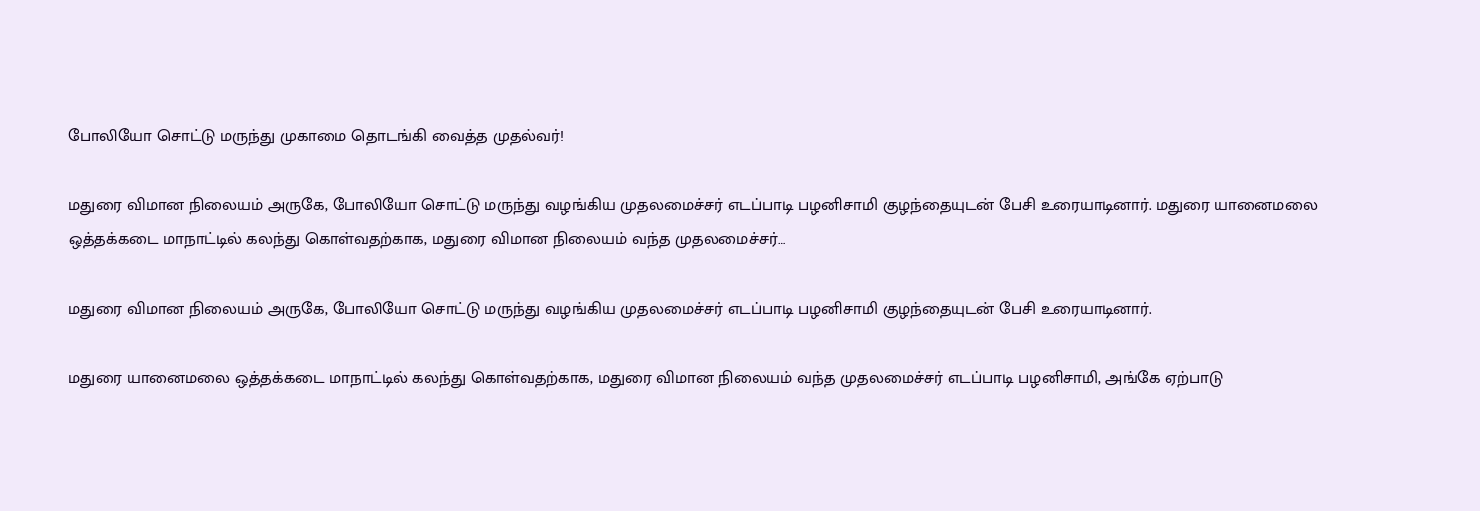போலியோ சொட்டு மருந்து முகாமை தொடங்கி வைத்த முதல்வர்!

மதுரை விமான நிலையம் அருகே, போலியோ சொட்டு மருந்து வழங்கிய முதலமைச்சர் எடப்பாடி பழனிசாமி குழந்தையுடன் பேசி உரையாடினார். மதுரை யானைமலை ஒத்தக்கடை மாநாட்டில் கலந்து கொள்வதற்காக, மதுரை விமான நிலையம் வந்த முதலமைச்சர்…

மதுரை விமான நிலையம் அருகே, போலியோ சொட்டு மருந்து வழங்கிய முதலமைச்சர் எடப்பாடி பழனிசாமி குழந்தையுடன் பேசி உரையாடினார்.

மதுரை யானைமலை ஒத்தக்கடை மாநாட்டில் கலந்து கொள்வதற்காக, மதுரை விமான நிலையம் வந்த முதலமைச்சர் எடப்பாடி பழனிசாமி, அங்கே ஏற்பாடு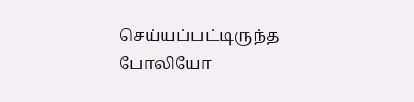செய்யப்பட்டிருந்த போலியோ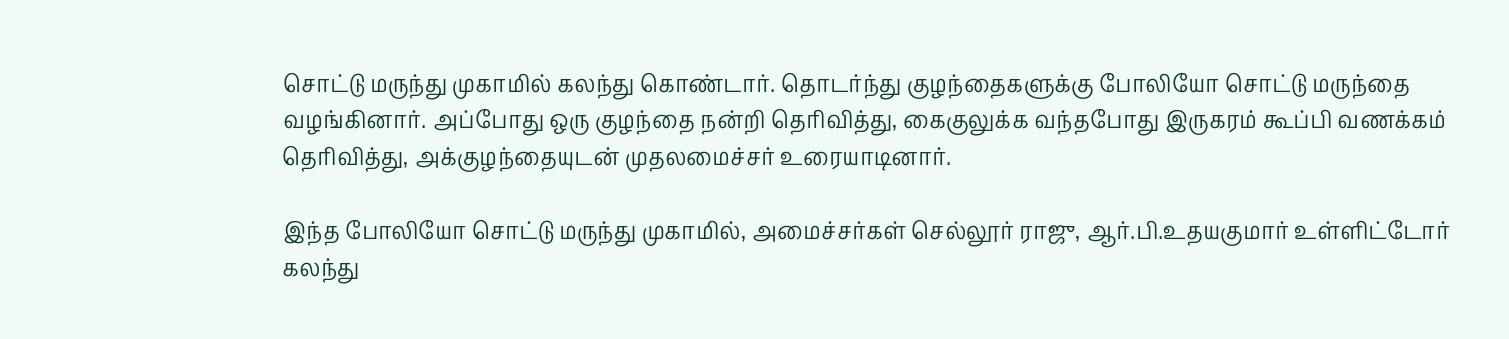சொட்டு மருந்து முகாமில் கலந்து கொண்டார். தொடர்ந்து குழந்தைகளுக்கு போலியோ சொட்டு மருந்தை வழங்கினார். அப்போது ஒரு குழந்தை நன்றி தெரிவித்து, கைகுலுக்க வந்தபோது இருகரம் கூப்பி வணக்கம் தெரிவித்து, அக்குழந்தையுடன் முதலமைச்சர் உரையாடினார்.

இந்த போலியோ சொட்டு மருந்து முகாமில், அமைச்சர்கள் செல்லூர் ராஜு, ஆர்.பி.உதயகுமார் உள்ளிட்டோர் கலந்து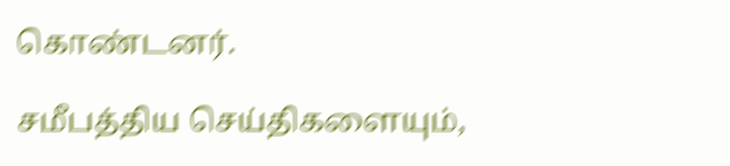கொண்டனர்.

சமீபத்திய செய்திகளையும்,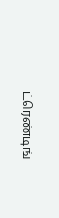ட்ரெண்டிங்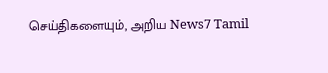செய்திகளையும், அறிய News7 Tamil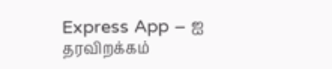Express App – ஐ தரவிறக்கம்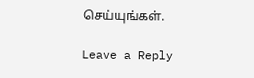செய்யுங்கள்.

Leave a Reply